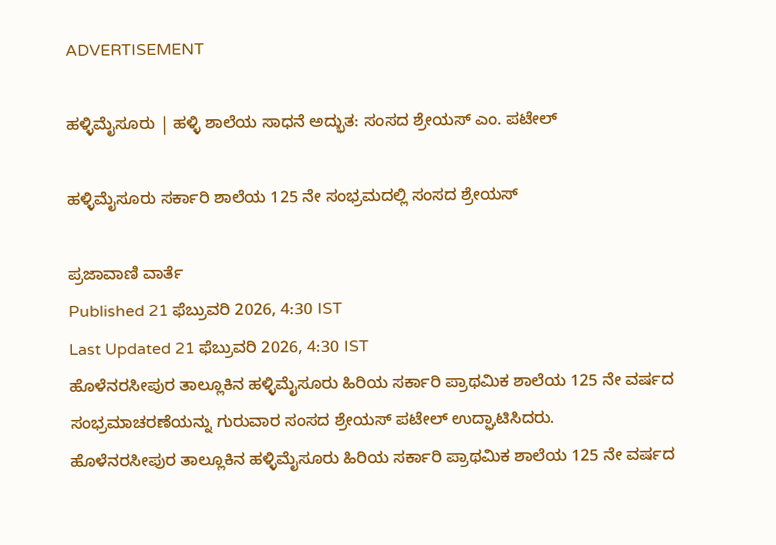ADVERTISEMENT

ಹಳ್ಳಿಮೈಸೂರು | ಹಳ್ಳಿ ಶಾಲೆಯ ಸಾಧನೆ ಅದ್ಭುತ: ಸಂಸದ ಶ್ರೇಯಸ್‌ ಎಂ. ಪಟೇಲ್

ಹಳ್ಳಿಮೈಸೂರು ಸರ್ಕಾರಿ ಶಾಲೆಯ 125 ನೇ ಸಂಭ್ರಮದಲ್ಲಿ ಸಂಸದ ಶ್ರೇಯಸ್‌

ಪ್ರಜಾವಾಣಿ ವಾರ್ತೆ
Published 21 ಫೆಬ್ರುವರಿ 2026, 4:30 IST
Last Updated 21 ಫೆಬ್ರುವರಿ 2026, 4:30 IST
ಹೊಳೆನರಸೀಪುರ ತಾಲ್ಲೂಕಿನ ಹಳ್ಳಿಮೈಸೂರು ಹಿರಿಯ ಸರ್ಕಾರಿ ಪ್ರಾಥಮಿಕ ಶಾಲೆಯ 125 ನೇ ವರ್ಷದ ಸಂಭ್ರಮಾಚರಣೆಯನ್ನು ಗುರುವಾರ ಸಂಸದ ಶ್ರೇಯಸ್‌ ಪಟೇಲ್ ಉದ್ಘಾಟಿಸಿದರು.
ಹೊಳೆನರಸೀಪುರ ತಾಲ್ಲೂಕಿನ ಹಳ್ಳಿಮೈಸೂರು ಹಿರಿಯ ಸರ್ಕಾರಿ ಪ್ರಾಥಮಿಕ ಶಾಲೆಯ 125 ನೇ ವರ್ಷದ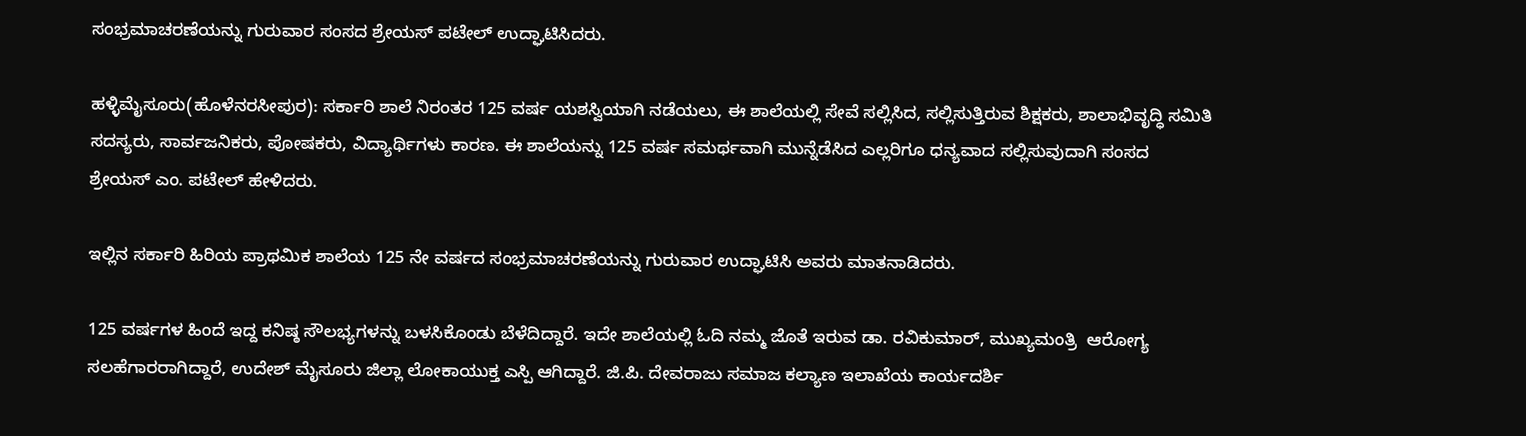ಸಂಭ್ರಮಾಚರಣೆಯನ್ನು ಗುರುವಾರ ಸಂಸದ ಶ್ರೇಯಸ್‌ ಪಟೇಲ್ ಉದ್ಘಾಟಿಸಿದರು.

ಹಳ್ಳಿಮೈಸೂರು(ಹೊಳೆನರಸೀಪುರ): ಸರ್ಕಾರಿ ಶಾಲೆ ನಿರಂತರ 125 ವರ್ಷ ಯಶಸ್ವಿಯಾಗಿ ನಡೆಯಲು, ಈ ಶಾಲೆಯಲ್ಲಿ ಸೇವೆ ಸಲ್ಲಿಸಿದ, ಸಲ್ಲಿಸುತ್ತಿರುವ ಶಿಕ್ಷಕರು, ಶಾಲಾಭಿವೃದ್ಧಿ ಸಮಿತಿ ಸದಸ್ಯರು, ಸಾರ್ವಜನಿಕರು, ಪೋಷಕರು, ವಿದ್ಯಾರ್ಥಿಗಳು ಕಾರಣ. ಈ ಶಾಲೆಯನ್ನು 125 ವರ್ಷ ಸಮರ್ಥವಾಗಿ ಮುನ್ನೆಡೆಸಿದ ಎಲ್ಲರಿಗೂ ಧನ್ಯವಾದ ಸಲ್ಲಿಸುವುದಾಗಿ ಸಂಸದ ಶ್ರೇಯಸ್‌ ಎಂ. ಪಟೇಲ್ ಹೇಳಿದರು.

ಇಲ್ಲಿನ ಸರ್ಕಾರಿ ಹಿರಿಯ ಪ್ರಾಥಮಿಕ ಶಾಲೆಯ 125 ನೇ ವರ್ಷದ ಸಂಭ್ರಮಾಚರಣೆಯನ್ನು ಗುರುವಾರ ಉದ್ಘಾಟಿಸಿ ಅವರು ಮಾತನಾಡಿದರು.

125 ವರ್ಷಗಳ ಹಿಂದೆ ಇದ್ದ ಕನಿಷ್ಠ ಸೌಲಭ್ಯಗಳನ್ನು ಬಳಸಿಕೊಂಡು ಬೆಳೆದಿದ್ದಾರೆ. ಇದೇ ಶಾಲೆಯಲ್ಲಿ ಓದಿ ನಮ್ಮ ಜೊತೆ ಇರುವ ಡಾ. ರವಿಕುಮಾರ್, ಮುಖ್ಯಮಂತ್ರಿ  ಆರೋಗ್ಯ ಸಲಹೆಗಾರರಾಗಿದ್ದಾರೆ, ಉದೇಶ್ ಮೈಸೂರು ಜಿಲ್ಲಾ ಲೋಕಾಯುಕ್ತ ಎಸ್ಪಿ ಆಗಿದ್ದಾರೆ. ಜಿ.ಪಿ. ದೇವರಾಜು ಸಮಾಜ ಕಲ್ಯಾಣ ಇಲಾಖೆಯ ಕಾರ್ಯದರ್ಶಿ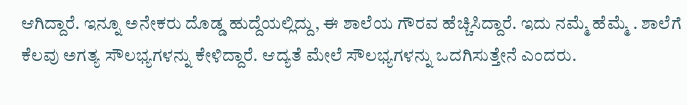ಆಗಿದ್ದಾರೆ. ಇನ್ನೂ ಅನೇಕರು ದೊಡ್ಡ ಹುದ್ದೆಯಲ್ಲಿದ್ದು, ಈ ಶಾಲೆಯ ಗೌರವ ಹೆಚ್ಚಿಸಿದ್ದಾರೆ. ಇದು ನಮ್ಮೆ ಹೆಮ್ಮೆ . ಶಾಲೆಗೆ ಕೆಲವು ಅಗತ್ಯ ಸೌಲಭ್ಯಗಳನ್ನು ಕೇಳಿದ್ದಾರೆ. ಆದ್ಯತೆ ಮೇಲೆ ಸೌಲಭ್ಯಗಳನ್ನು ಒದಗಿಸುತ್ತೇನೆ ಎಂದರು.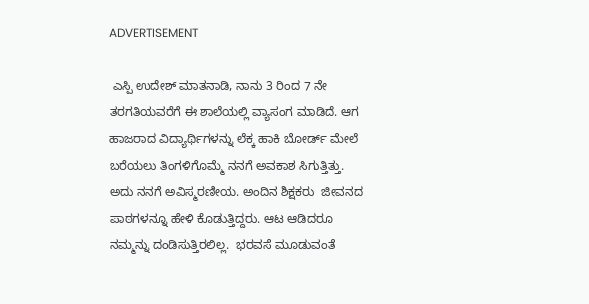ADVERTISEMENT

 ಎಸ್ಪಿ ಉದೇಶ್ ಮಾತನಾಡಿ, ನಾನು 3 ರಿಂದ 7 ನೇ ತರಗತಿಯವರೆಗೆ ಈ ಶಾಲೆಯಲ್ಲಿ ವ್ಯಾಸಂಗ ಮಾಡಿದೆ. ಆಗ ಹಾಜರಾದ ವಿದ್ಯಾರ್ಥಿಗಳನ್ನು ಲೆಕ್ಕ ಹಾಕಿ ಬೋರ್ಡ್‌ ಮೇಲೆ ಬರೆಯಲು ತಿಂಗಳಿಗೊಮ್ಮೆ ನನಗೆ ಅವಕಾಶ ಸಿಗುತ್ತಿತ್ತು. ಅದು ನನಗೆ ಅವಿಸ್ಮರಣೀಯ. ಅಂದಿನ ಶಿಕ್ಷಕರು  ಜೀವನದ ಪಾಠಗಳನ್ನೂ ಹೇಳಿ ಕೊಡುತ್ತಿದ್ದರು. ಆಟ ಆಡಿದರೂ ನಮ್ಮನ್ನು ದಂಡಿಸುತ್ತಿರಲಿಲ್ಲ.  ಭರವಸೆ ಮೂಡುವಂತೆ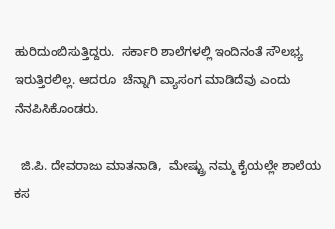ಹುರಿದುಂಬಿಸುತ್ತಿದ್ದರು.  ಸರ್ಕಾರಿ ಶಾಲೆಗಳಲ್ಲಿ ಇಂದಿನಂತೆ ಸೌಲಭ್ಯ ಇರುತ್ತಿರಲಿಲ್ಲ. ಆದರೂ  ಚೆನ್ನಾಗಿ ವ್ಯಾಸಂಗ ಮಾಡಿದೆವು ಎಂದು ನೆನಪಿಸಿಕೊಂಡರು.

  ಜಿ.ಪಿ. ದೇವರಾಜು ಮಾತನಾಡಿ,  ಮೇಷ್ಟ್ರು ನಮ್ಮ ಕೈಯಲ್ಲೇ ಶಾಲೆಯ ಕಸ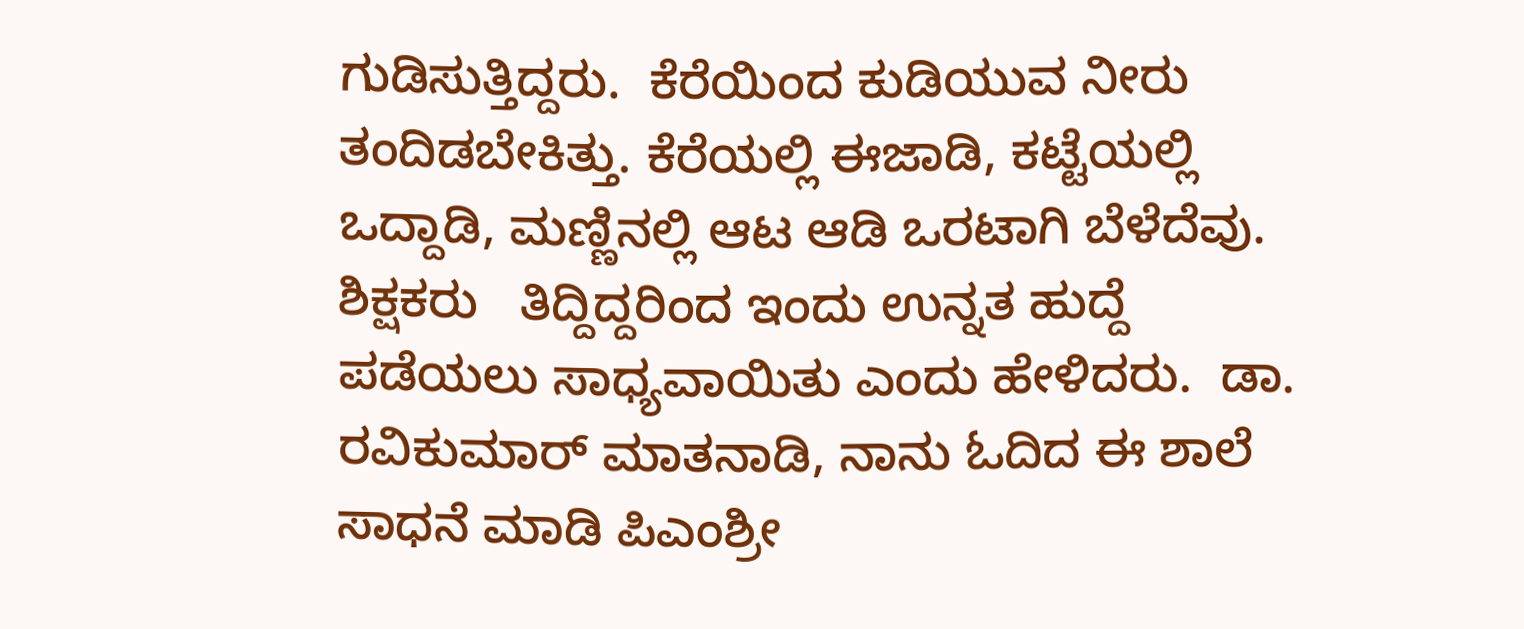ಗುಡಿಸುತ್ತಿದ್ದರು.  ಕೆರೆಯಿಂದ ಕುಡಿಯುವ ನೀರು ತಂದಿಡಬೇಕಿತ್ತು. ಕೆರೆಯಲ್ಲಿ ಈಜಾಡಿ, ಕಟ್ಟೆಯಲ್ಲಿ ಒದ್ದಾಡಿ, ಮಣ್ಣಿನಲ್ಲಿ ಆಟ ಆಡಿ ಒರಟಾಗಿ ಬೆಳೆದೆವು.  ಶಿಕ್ಷಕರು   ತಿದ್ದಿದ್ದರಿಂದ ಇಂದು ಉನ್ನತ ಹುದ್ದೆ ಪಡೆಯಲು ಸಾಧ್ಯವಾಯಿತು ಎಂದು ಹೇಳಿದರು.  ಡಾ. ರವಿಕುಮಾರ್ ಮಾತನಾಡಿ, ನಾನು ಓದಿದ ಈ ಶಾಲೆ ಸಾಧನೆ ಮಾಡಿ ಪಿಎಂಶ್ರೀ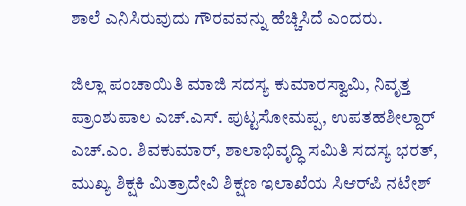ಶಾಲೆ ಎನಿಸಿರುವುದು ಗೌರವವನ್ನು ಹೆಚ್ಚಿಸಿದೆ ಎಂದರು.

ಜಿಲ್ಲಾ ಪಂಚಾಯಿತಿ ಮಾಜಿ ಸದಸ್ಯ ಕುಮಾರಸ್ವಾಮಿ, ನಿವೃತ್ತ ಪ್ರಾಂಶುಪಾಲ ಎಚ್.ಎಸ್. ಪುಟ್ಟಸೋಮಪ್ಪ, ಉಪತಹಶೀಲ್ದಾರ್ ಎಚ್.ಎಂ. ಶಿವಕುಮಾರ್, ಶಾಲಾಭಿವೃದ್ಧಿ ಸಮಿತಿ ಸದಸ್ಯ ಭರತ್, ಮುಖ್ಯ ಶಿಕ್ಷಕಿ ಮಿತ್ರಾದೇವಿ ಶಿಕ್ಷಣ ಇಲಾಖೆಯ ಸಿಆರ್‌ಪಿ ನಟೇಶ್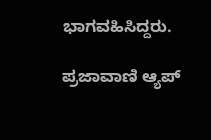ಭಾಗವಹಿಸಿದ್ದರು.

ಪ್ರಜಾವಾಣಿ ಆ್ಯಪ್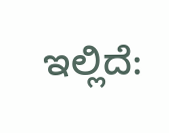ಇಲ್ಲಿದೆ: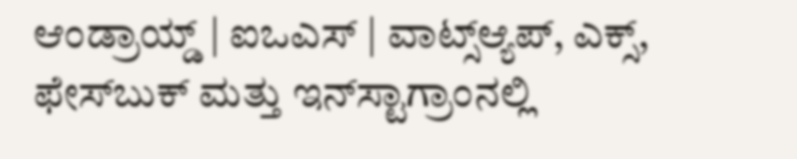ಆಂಡ್ರಾಯ್ಡ್ | ಐಒಎಸ್ | ವಾಟ್ಸ್ಆ್ಯಪ್, ಎಕ್ಸ್, ಫೇಸ್‌ಬುಕ್ ಮತ್ತು ಇನ್‌ಸ್ಟಾಗ್ರಾಂನಲ್ಲಿ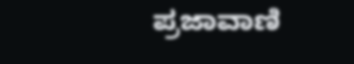ಪ್ರಜಾವಾಣಿ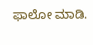ಫಾಲೋ ಮಾಡಿ.